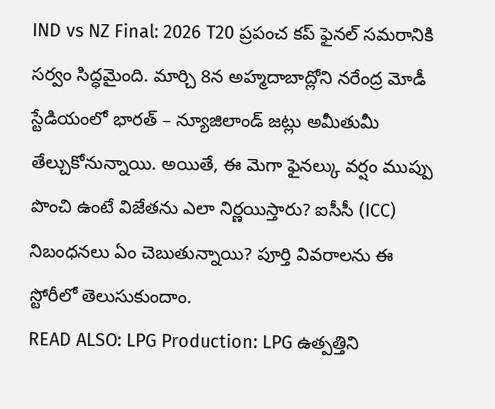IND vs NZ Final: 2026 T20 ప్రపంచ కప్ ఫైనల్ సమరానికి సర్వం సిద్ధమైంది. మార్చి 8న అహ్మదాబాద్లోని నరేంద్ర మోడీ స్టేడియంలో భారత్ – న్యూజిలాండ్ జట్లు అమీతుమీ తేల్చుకోనున్నాయి. అయితే, ఈ మెగా ఫైనల్కు వర్షం ముప్పు పొంచి ఉంటే విజేతను ఎలా నిర్ణయిస్తారు? ఐసీసీ (ICC) నిబంధనలు ఏం చెబుతున్నాయి? పూర్తి వివరాలను ఈ స్టోరీలో తెలుసుకుందాం.
READ ALSO: LPG Production: LPG ఉత్పత్తిని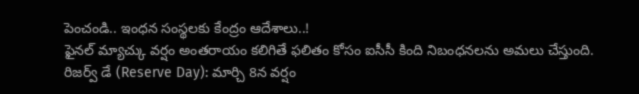పెంచండి.. ఇంధన సంస్థలకు కేంద్రం ఆదేశాలు..!
ఫైనల్ మ్యాచ్కు వర్షం అంతరాయం కలిగితే ఫలితం కోసం ఐసీసీ కింది నిబంధనలను అమలు చేస్తుంది.
రిజర్వ్ డే (Reserve Day): మార్చి 8న వర్షం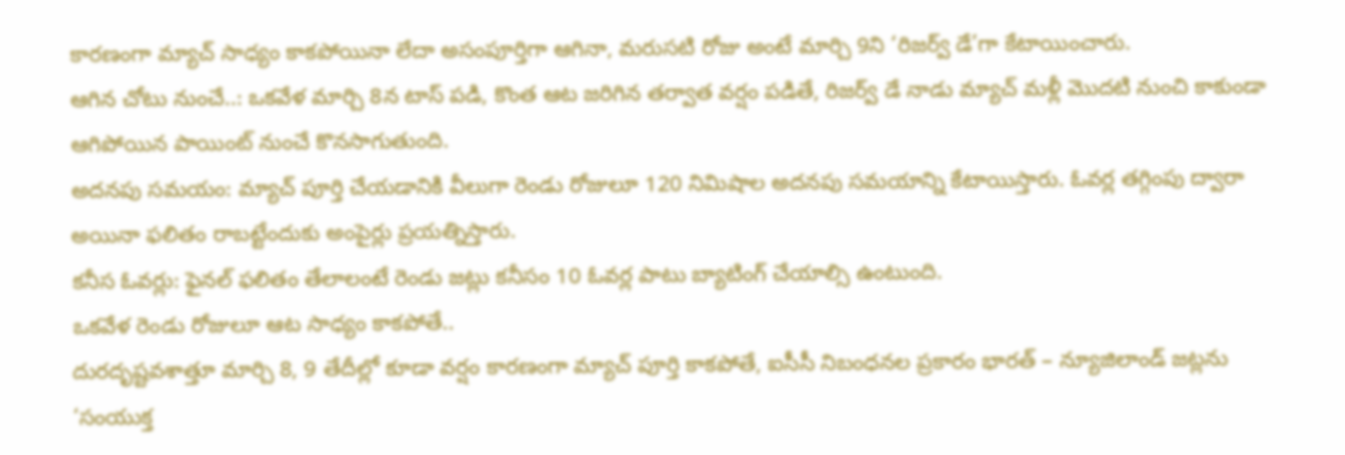కారణంగా మ్యాచ్ సాధ్యం కాకపోయినా లేదా అసంపూర్తిగా ఆగినా, మరుసటి రోజు అంటే మార్చి 9ని ‘రిజర్వ్ డే’గా కేటాయించారు.
ఆగిన చోటు నుంచే..: ఒకవేళ మార్చి 8న టాస్ పడి, కొంత ఆట జరిగిన తర్వాత వర్షం పడితే, రిజర్వ్ డే నాడు మ్యాచ్ మళ్లీ మొదటి నుంచి కాకుండా ఆగిపోయిన పాయింట్ నుంచే కొనసాగుతుంది.
అదనపు సమయం: మ్యాచ్ పూర్తి చేయడానికి వీలుగా రెండు రోజులూ 120 నిమిషాల అదనపు సమయాన్ని కేటాయిస్తారు. ఓవర్ల తగ్గింపు ద్వారా అయినా ఫలితం రాబట్టేందుకు అంపైర్లు ప్రయత్నిస్తారు.
కనీస ఓవర్లు: ఫైనల్ ఫలితం తేలాలంటే రెండు జట్లు కనీసం 10 ఓవర్ల పాటు బ్యాటింగ్ చేయాల్సి ఉంటుంది.
ఒకవేళ రెండు రోజులూ ఆట సాధ్యం కాకపోతే..
దురదృష్టవశాత్తూ మార్చి 8, 9 తేదీల్లో కూడా వర్షం కారణంగా మ్యాచ్ పూర్తి కాకపోతే, ఐసీసీ నిబంధనల ప్రకారం భారత్ – న్యూజిలాండ్ జట్లను ‘సంయుక్త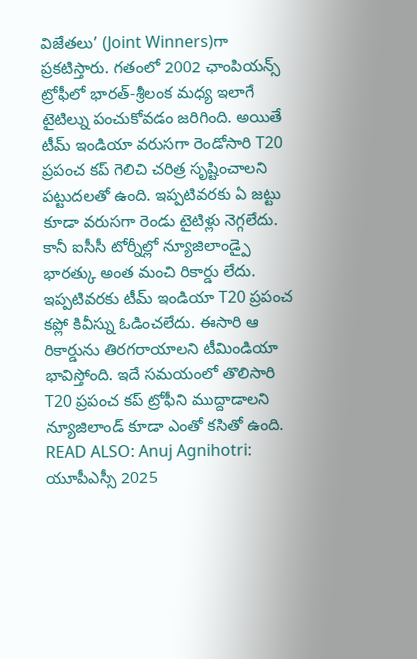విజేతలు’ (Joint Winners)గా ప్రకటిస్తారు. గతంలో 2002 ఛాంపియన్స్ ట్రోఫీలో భారత్-శ్రీలంక మధ్య ఇలాగే టైటిల్ను పంచుకోవడం జరిగింది. అయితే టీమ్ ఇండియా వరుసగా రెండోసారి T20 ప్రపంచ కప్ గెలిచి చరిత్ర సృష్టించాలని పట్టుదలతో ఉంది. ఇప్పటివరకు ఏ జట్టు కూడా వరుసగా రెండు టైటిళ్లు నెగ్గలేదు. కానీ ఐసీసీ టోర్నీల్లో న్యూజిలాండ్పై భారత్కు అంత మంచి రికార్డు లేదు. ఇప్పటివరకు టీమ్ ఇండియా T20 ప్రపంచ కప్లో కివీస్ను ఓడించలేదు. ఈసారి ఆ రికార్డును తిరగరాయాలని టీమిండియా భావిస్తోంది. ఇదే సమయంలో తొలిసారి T20 ప్రపంచ కప్ ట్రోఫీని ముద్దాడాలని న్యూజిలాండ్ కూడా ఎంతో కసితో ఉంది.
READ ALSO: Anuj Agnihotri: యూపీఎస్సీ 2025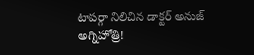టాపర్గా నిలిచిన డాక్టర్ అనుజ్ అగ్నిహోత్రి!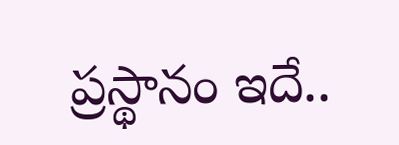ప్రస్థానం ఇదే..